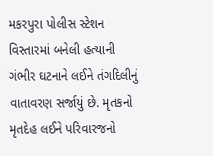મકરપુરા પોલીસ સ્ટેશન વિસ્તારમાં બનેલી હત્યાની ગંભીર ઘટનાને લઈને તંગદિલીનું વાતાવરણ સર્જાયું છે. મૃતકનો મૃતદેહ લઈને પરિવારજનો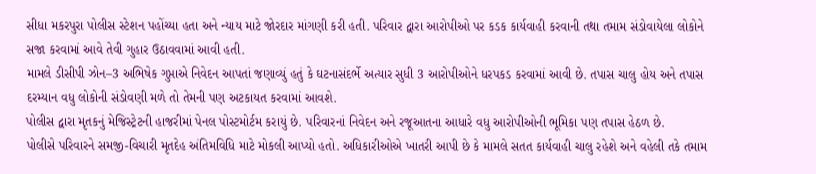સીધા મકરપુરા પોલીસ સ્ટેશન પહોંચ્યા હતા અને ન્યાય માટે જોરદાર માંગણી કરી હતી. પરિવાર દ્વારા આરોપીઓ પર કડક કાર્યવાહી કરવાની તથા તમામ સંડોવાયેલા લોકોને સજા કરવામાં આવે તેવી ગુહાર ઉઠાવવામાં આવી હતી.
મામલે ડીસીપી ઝોન–3 અભિષેક ગુપ્તાએ નિવેદન આપતાં જણાવ્યું હતું કે ઘટનાસંદર્ભે અત્યાર સુધી 3 આરોપીઓને ધરપકડ કરવામાં આવી છે. તપાસ ચાલુ હોય અને તપાસ દરમ્યાન વધુ લોકોની સંડોવણી મળે તો તેમની પણ અટકાયત કરવામાં આવશે.
પોલીસ દ્વારા મૃતકનું મેજિસ્ટ્રેટની હાજરીમાં પેનલ પોસ્ટમોર્ટમ કરાયું છે. પરિવારનાં નિવેદન અને રજૂઆતના આધારે વધુ આરોપીઓની ભૂમિકા પણ તપાસ હેઠળ છે.
પોલીસે પરિવારને સમજી-વિચારી મૃતદેહ અંતિમવિધિ માટે મોકલી આપ્યો હતો. અધિકારીઓએ ખાતરી આપી છે કે મામલે સતત કાર્યવાહી ચાલુ રહેશે અને વહેલી તકે તમામ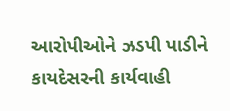આરોપીઓને ઝડપી પાડીને કાયદેસરની કાર્યવાહી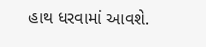હાથ ધરવામાં આવશે.